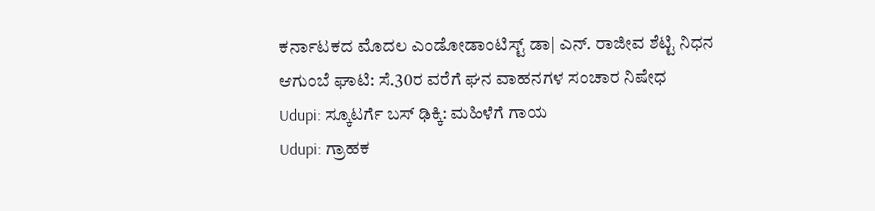ಕರ್ನಾಟಕದ ಮೊದಲ ಎಂಡೋಡಾಂಟಿಸ್ಟ್ ಡಾ| ಎನ್. ರಾಜೀವ ಶೆಟ್ಟಿ ನಿಧನ
ಆಗುಂಬೆ ಘಾಟಿ: ಸೆ.30ರ ವರೆಗೆ ಘನ ವಾಹನಗಳ ಸಂಚಾರ ನಿಷೇಧ
Udupi: ಸ್ಕೂಟರ್ಗೆ ಬಸ್ ಢಿಕ್ಕಿ: ಮಹಿಳೆಗೆ ಗಾಯ
Udupi: ಗ್ರಾಹಕ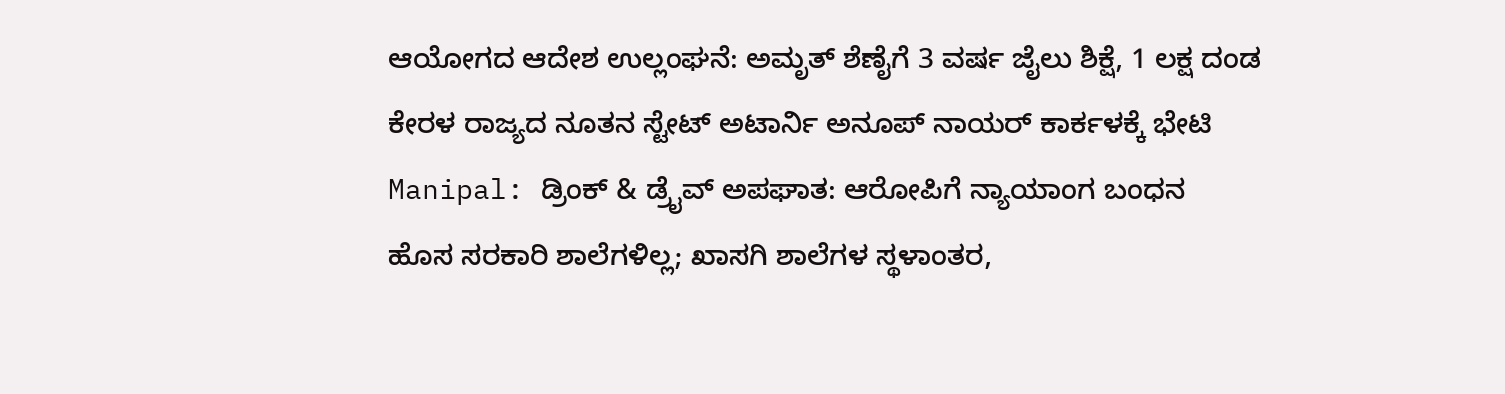ಆಯೋಗದ ಆದೇಶ ಉಲ್ಲಂಘನೆ: ಅಮೃತ್ ಶೆಣೈಗೆ 3 ವರ್ಷ ಜೈಲು ಶಿಕ್ಷೆ, 1 ಲಕ್ಷ ದಂಡ
ಕೇರಳ ರಾಜ್ಯದ ನೂತನ ಸ್ಟೇಟ್ ಅಟಾರ್ನಿ ಅನೂಪ್ ನಾಯರ್ ಕಾರ್ಕಳಕ್ಕೆ ಭೇಟಿ
Manipal: ಡ್ರಿಂಕ್ & ಡ್ರೈವ್ ಅಪಘಾತ: ಆರೋಪಿಗೆ ನ್ಯಾಯಾಂಗ ಬಂಧನ
ಹೊಸ ಸರಕಾರಿ ಶಾಲೆಗಳಿಲ್ಲ; ಖಾಸಗಿ ಶಾಲೆಗಳ ಸ್ಥಳಾಂತರ,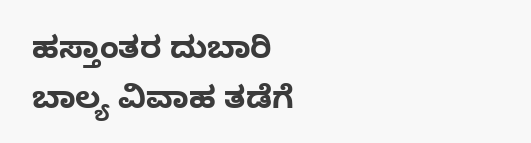ಹಸ್ತಾಂತರ ದುಬಾರಿ
ಬಾಲ್ಯ ವಿವಾಹ ತಡೆಗೆ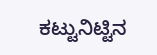ಕಟ್ಟುನಿಟ್ಟಿನ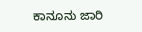ಕಾನೂನು ಜಾರಿ